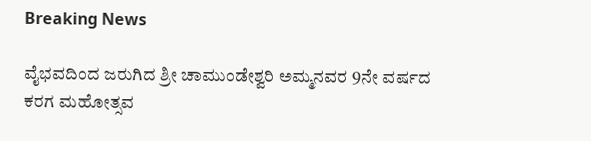Breaking News

ವೈಭವದಿಂದ ಜರುಗಿದ ಶ್ರೀ ಚಾಮುಂಡೇಶ್ವರಿ ಅಮ್ಮನವರ 9ನೇ ವರ್ಷದ ಕರಗ ಮಹೋತ್ಸವ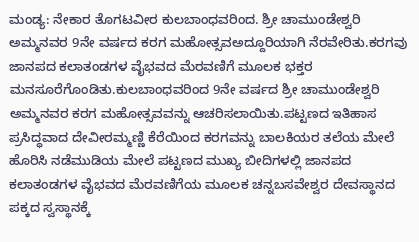ಮಂಡ್ಯ: ನೇಕಾರ ತೊಗಟವೀರ ಕುಲಬಾಂಧವರಿಂದ. ಶ್ರೀ ಚಾಮುಂಡೇಶ್ವರಿ ಅಮ್ಮನವರ 9ನೇ ವರ್ಷದ ಕರಗ ಮಹೋತ್ಸವಅದ್ದೂರಿಯಾಗಿ ನೆರವೇರಿತು.ಕರಗವು ಜಾನಪದ ಕಲಾತಂಡಗಳ ವೈಭವದ ಮೆರವಣಿಗೆ ಮೂಲಕ ಭಕ್ತರ ಮನಸೂರೆಗೊಂಡಿತು.ಕುಲಬಾಂಧವರಿಂದ 9ನೇ ವರ್ಷದ ಶ್ರೀ ಚಾಮುಂಡೇಶ್ವರಿ ಅಮ್ಮನವರ ಕರಗ ಮಹೋತ್ಸವವನ್ನು ಆಚರಿಸಲಾಯಿತು.ಪಟ್ಟಣದ ಇತಿಹಾಸ ಪ್ರಸಿದ್ಧವಾದ ದೇವೀರಮ್ಮಣ್ಣಿ ಕೆರೆಯಿಂದ ಕರಗವನ್ನು ಬಾಲಕಿಯರ ತಲೆಯ ಮೇಲೆ ಹೊರಿಸಿ ನಡೆಮುಡಿಯ ಮೇಲೆ ಪಟ್ಟಣದ ಮುಖ್ಯ ಬೀದಿಗಳಲ್ಲಿ ಜಾನಪದ ಕಲಾತಂಡಗಳ ವೈಭವದ ಮೆರವಣಿಗೆಯ ಮೂಲಕ ಚನ್ನಬಸವೇಶ್ವರ ದೇವಸ್ಥಾನದ ಪಕ್ಕದ ಸ್ವಸ್ಥಾನಕ್ಕೆ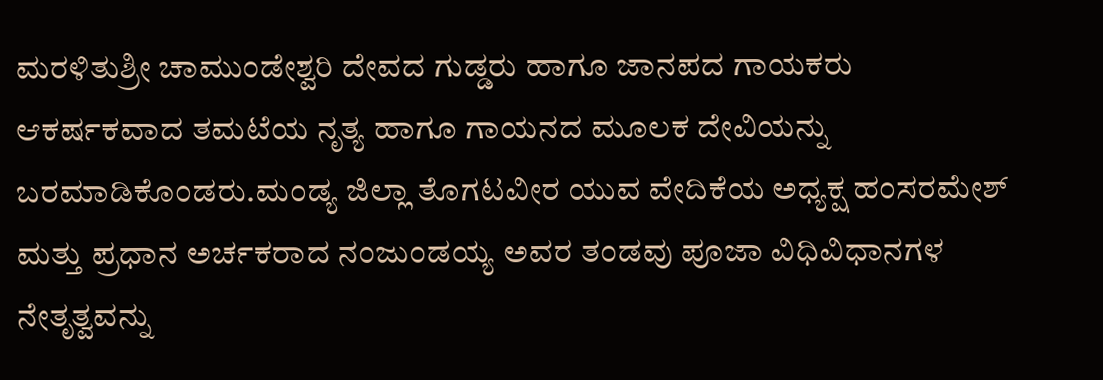ಮರಳಿತುಶ್ರೀ ಚಾಮುಂಡೇಶ್ವರಿ ದೇವದ ಗುಡ್ಡರು ಹಾಗೂ ಜಾನಪದ ಗಾಯಕರು ಆಕರ್ಷಕವಾದ ತಮಟೆಯ ನೃತ್ಯ ಹಾಗೂ ಗಾಯನದ ಮೂಲಕ ದೇವಿಯನ್ನು ಬರಮಾಡಿಕೊಂಡರು.ಮಂಡ್ಯ ಜಿಲ್ಲಾ ತೊಗಟವೀರ ಯುವ ವೇದಿಕೆಯ ಅಧ್ಯಕ್ಷ ಹಂಸರಮೇಶ್ ಮತ್ತು ಪ್ರಧಾನ ಅರ್ಚಕರಾದ ನಂಜುಂಡಯ್ಯ ಅವರ ತಂಡವು ಪೂಜಾ ವಿಧಿವಿಧಾನಗಳ ನೇತೃತ್ವವನ್ನು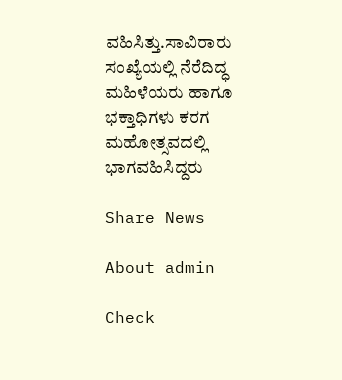ವಹಿಸಿತ್ತು.ಸಾವಿರಾರು ಸಂಖ್ಯೆಯಲ್ಲಿ ನೆರೆದಿದ್ಧ ಮಹಿಳೆಯರು ಹಾಗೂ ಭಕ್ತಾಧಿಗಳು ಕರಗ ಮಹೋತ್ಸವದಲ್ಲಿ ಭಾಗವಹಿಸಿದ್ದರು

Share News

About admin

Check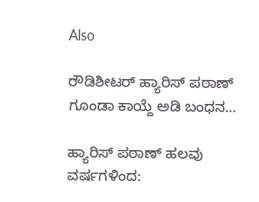Also

ರೌಡಿಶೀಟರ್ ಹ್ಯಾರಿಸ್ ಪಠಾಣ್ ಗೂಂಡಾ ಕಾಯ್ದೆ ಅಡಿ ಬಂಧನ…

ಹ್ಯಾರಿಸ್ ಪಠಾಣ್ ಹಲವು ವರ್ಷಗಳಿಂದ: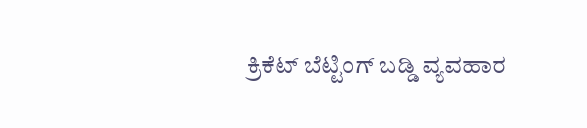ಕ್ರಿಕೆಟ್ ಬೆಟ್ಟಿಂಗ್ ಬಡ್ಡಿ ವ್ಯವಹಾರ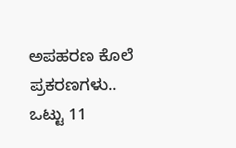ಅಪಹರಣ ಕೊಲೆ ಪ್ರಕರಣಗಳು.. ಒಟ್ಟು 11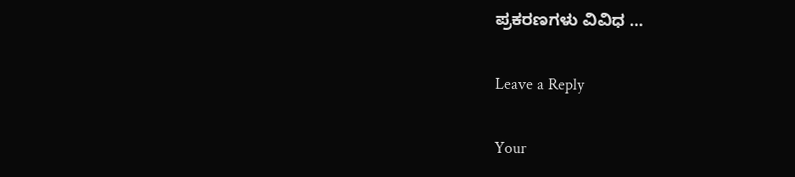ಪ್ರಕರಣಗಳು ವಿವಿಧ …

Leave a Reply

Your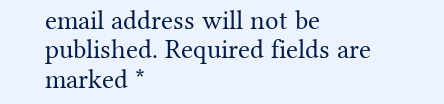email address will not be published. Required fields are marked *